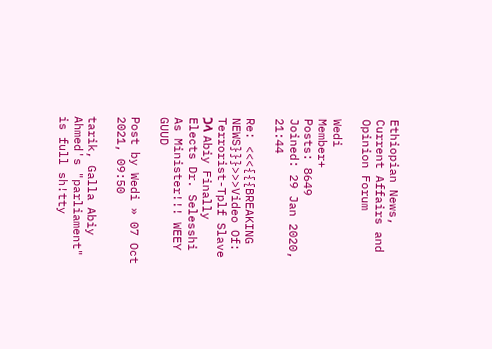Ethiopian News, Current Affairs and Opinion Forum

Wedi
Member+
Posts: 8649
Joined: 29 Jan 2020, 21:44

Re: <<<{{{BREAKING NEWS}}}>>>Video Of: Terrorist-Tplf Slave ጋላ Abiy Finally Elects Dr. Selesshi As Minister!!! WEEY GUUD

Post by Wedi » 07 Oct 2021, 09:50

tarik, Galla Abiy Ahmed's "parliament" is full sh!tty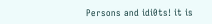Persons and idi0ts! it is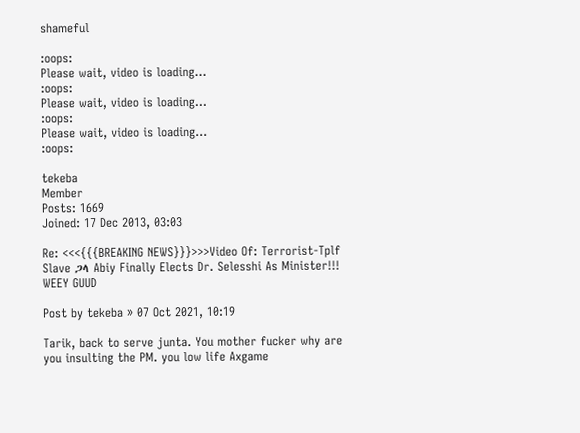shameful

:oops:
Please wait, video is loading...
:oops:
Please wait, video is loading...
:oops:
Please wait, video is loading...
:oops:

tekeba
Member
Posts: 1669
Joined: 17 Dec 2013, 03:03

Re: <<<{{{BREAKING NEWS}}}>>>Video Of: Terrorist-Tplf Slave ጋላ Abiy Finally Elects Dr. Selesshi As Minister!!! WEEY GUUD

Post by tekeba » 07 Oct 2021, 10:19

Tarik, back to serve junta. You mother fucker why are you insulting the PM. you low life Axgame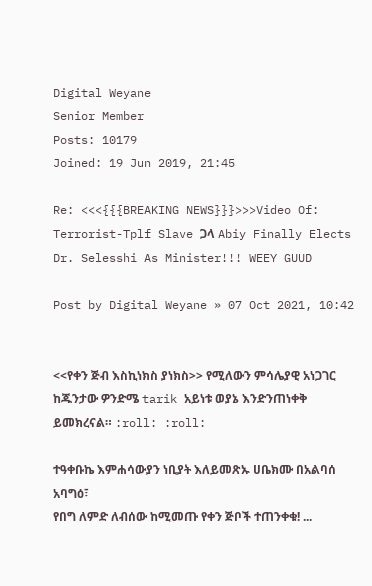Digital Weyane
Senior Member
Posts: 10179
Joined: 19 Jun 2019, 21:45

Re: <<<{{{BREAKING NEWS}}}>>>Video Of: Terrorist-Tplf Slave ጋላ Abiy Finally Elects Dr. Selesshi As Minister!!! WEEY GUUD

Post by Digital Weyane » 07 Oct 2021, 10:42


<<የቀን ጅብ እስኪነክስ ያነክስ>> የሚለውን ምሳሌያዊ አነጋገር ከጁንታው ዎንድሜ tarik አይነቱ ወያኔ እንድንጠነቀቅ ይመክረናል። :roll: :roll:

ተዓቀቡኬ እምሐሳውያን ነቢያት እለይመጽኡ ሀቤክሙ በአልባሰ አባግዕ፣
የበግ ለምድ ለብሰው ከሚመጡ የቀን ጅቦች ተጠንቀቁ! ...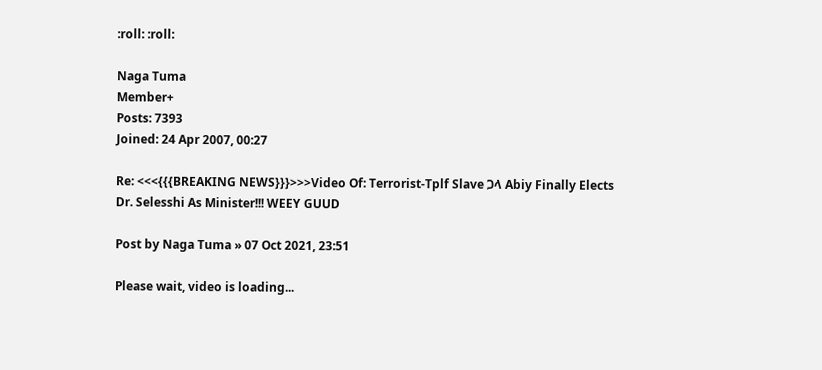:roll: :roll:

Naga Tuma
Member+
Posts: 7393
Joined: 24 Apr 2007, 00:27

Re: <<<{{{BREAKING NEWS}}}>>>Video Of: Terrorist-Tplf Slave ጋላ Abiy Finally Elects Dr. Selesshi As Minister!!! WEEY GUUD

Post by Naga Tuma » 07 Oct 2021, 23:51

Please wait, video is loading...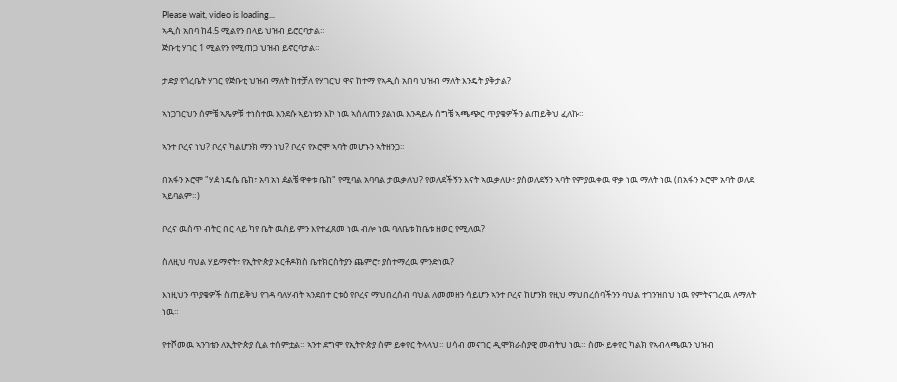Please wait, video is loading...
ኣዲስ አበባ ከ4.5 ሚልየን በላይ ህዝብ ይሮርባታል።
ጅቡቲ ሃገር 1 ሚልየን የሚጠጋ ህዝብ ይኖርባታል።

ታድያ የጎረቤት ሃገር የጅቡቲ ህዝብ ማለት ከተቻለ የሃገርህ ዋና ከተማ የኣዲስ አበባ ህዝብ ማለት እንዴት ያቅታል?

ኣነጋገርህን ሰምቼ ኣጼዎቹ ተነስተዉ እንደሱ ኣይነቱን እኮ ነዉ ኣሰለጠን ያልነዉ እንዳይሉ ሰግቼ ኣጫጭር ጥያቄዎችን ልጠይቅህ ፈለኩ።

ኣንተ ቦረና ነህ? ቦረና ካልሆንክ ማን ነህ? ቦረና የኦሮሞ ኣባት መሆኑን ኣትዘንጋ።

በአፋን ኦሮሞ "ሃዸ ነዴሴ ቤከ፣ አባ አነ ዸልቼ ዋቀቱ ቤከ" የሚባል አባባል ታዉቃለህ? የወለደችኝን እናት ኣዉቃለሁ፣ ያስወለደኝን ኣባት የምያዉቀዉ ዋቃ ነዉ ማለት ነዉ (በአፋን ኦሮሞ አባት ወለደ ኣይባልም።)

ቦረና ዉስጥ ብትር በር ላይ ካየ ቤት ዉስይ ምን እየተፈጸመ ነዉ ብሎ ነዉ ባለቤቱ ከቤቱ ዘወር የሚለዉ?

ስለዚህ ባህል ሃይማኖት፣ የኢትዮጵያ ኦርቶዶክስ ቤተክርስትያን ጨምሮ፣ ያስተማረዉ ምንድነዉ?

እነዚህን ጥያቄዎች ስጠይቅህ የገዳ ባለሃብት ኣንደበተ ርቱዕ የቦረና ማህበረሰብ ባህል ለመመዘን ሳይሆን ኣንተ ቦረና ከሆንክ የዚህ ማህበረሰባችንን ባህል ተገንዝበህ ነዉ የምትናገረዉ ለማለት ነዉ።

የተሾመዉ ኣንገቴን ለኢትዮጵያ ሲል ተሰምቷል። ኣንተ ደግሞ የኢትዮጵያ ስም ይቀየር ትላላህ። ሀሳብ መናገር ዲሞክራስያዊ መብትህ ነዉ። ስሙ ይቀየር ካልክ የኣብላጫዉን ህዝብ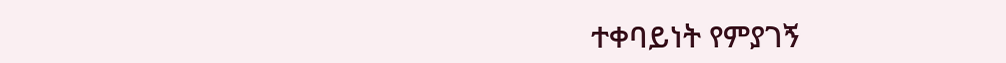ተቀባይነት የምያገኝ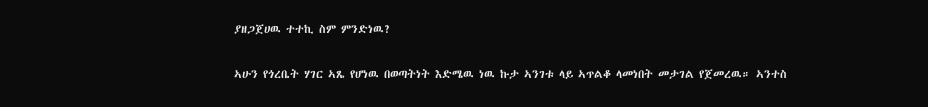ያዘጋጀሀዉ ተተኪ ስም ምንድነዉ?

ኣሁን የጎረቤት ሃገር ኣጼ የሆነዉ በወጣትነት እድሜዉ ነዉ ኩታ ኣንገቱ ላይ ኣጥልቆ ላመነበት መታገል የጀመረዉ። ኣንተስ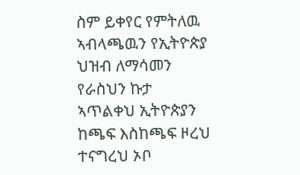ስም ይቀየር የምትለዉ ኣብላጫዉን የኢትዮጵያ ህዝብ ለማሳመን የራስህን ኩታ ኣጥልቀህ ኢትዮጵያን ከጫፍ እስከጫፍ ዞረህ ተናግረህ ኦቦ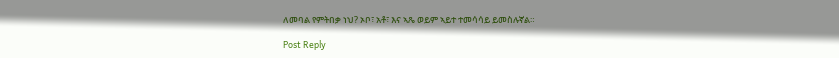ለመባል የምትበቃ ነህ? ኦቦ፣ አቶ፣ እና ኣጼ ወይም ኣይተ ተመሳሳይ ይመስሉኛል።

Post Reply